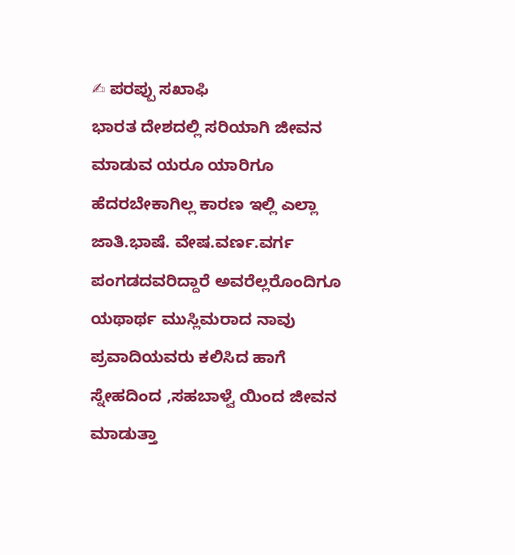✍ ಪರಪ್ಪು ಸಖಾಫಿ
ಭಾರತ ದೇಶದಲ್ಲಿ ಸರಿಯಾಗಿ ಜೀವನ ಮಾಡುವ ಯರೂ ಯಾರಿಗೂ ಹೆದರಬೇಕಾಗಿಲ್ಲ ಕಾರಣ ಇಲ್ಲಿ ಎಲ್ಲಾ ಜಾತಿ.ಭಾಷೆ. ವೇಷ.ವರ್ಣ.ವರ್ಗ ಪಂಗಡದವರಿದ್ದಾರೆ ಅವರೆಲ್ಲರೊಂದಿಗೂ ಯಥಾರ್ಥ ಮುಸ್ಲಿಮರಾದ ನಾವು ಪ್ರವಾದಿಯವರು ಕಲಿಸಿದ ಹಾಗೆ ಸ್ನೇಹದಿಂದ ,ಸಹಬಾಳ್ವೆ ಯಿಂದ ಜೀವನ ಮಾಡುತ್ತಾ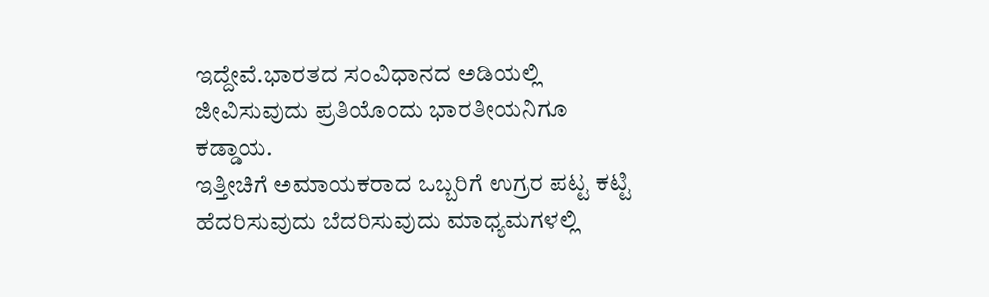ಇದ್ದೇವೆ.ಭಾರತದ ಸಂವಿಧಾನದ ಅಡಿಯಲ್ಲಿ ಜೀವಿಸುವುದು ಪ್ರತಿಯೊಂದು ಭಾರತೀಯನಿಗೂ ಕಡ್ಡಾಯ.
ಇತ್ತೀಚಿಗೆ ಅಮಾಯಕರಾದ ಒಬ್ಬರಿಗೆ ಉಗ್ರರ ಪಟ್ಟ ಕಟ್ಟಿ ಹೆದರಿಸುವುದು ಬೆದರಿಸುವುದು ಮಾಧ್ಯಮಗಳಲ್ಲಿ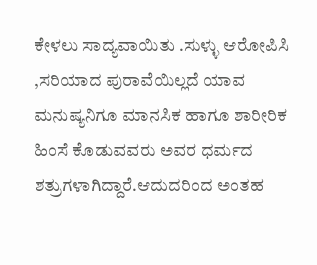ಕೇಳಲು ಸಾದ್ಯವಾಯಿತು .ಸುಳ್ಳು ಆರೋಪಿಸಿ ,ಸರಿಯಾದ ಪುರಾವೆಯಿಲ್ಲದೆ ಯಾವ ಮನುಷ್ಯನಿಗೂ ಮಾನಸಿಕ ಹಾಗೂ ಶಾರೀರಿಕ ಹಿಂಸೆ ಕೊಡುವವರು ಅವರ ಧರ್ಮದ ಶತ್ರುಗಳಾಗಿದ್ದಾರೆ.ಆದುದರಿಂದ ಅಂತಹ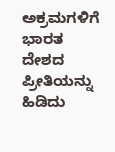ಅಕ್ರಮಗಳಿಗೆ ಭಾರತ ದೇಶದ ಪ್ರೀತಿಯನ್ನು ಹಿಡಿದು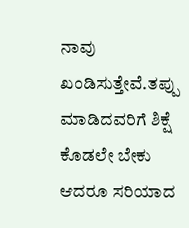ನಾವು ಖಂಡಿಸುತ್ತೇವೆ.ತಪ್ಪು ಮಾಡಿದವರಿಗೆ ಶಿಕ್ಷೆ ಕೊಡಲೇ ಬೇಕು ಆದರೂ ಸರಿಯಾದ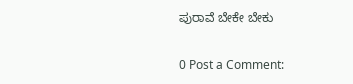ಪುರಾವೆ ಬೇಕೇ ಬೇಕು

0 Post a Comment: